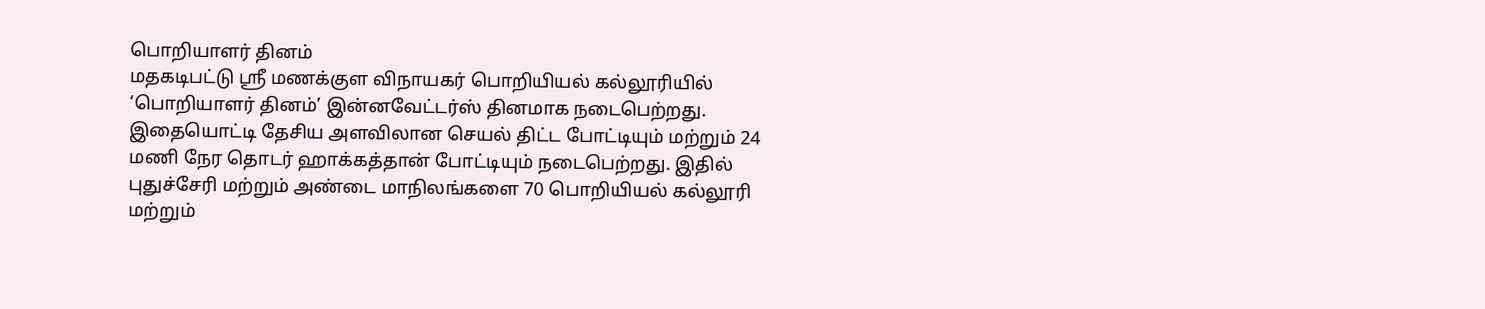பொறியாளர் தினம்
மதகடிபட்டு ஸ்ரீ மணக்குள விநாயகர் பொறியியல் கல்லூரியில் ‘பொறியாளர் தினம்’ இன்னவேட்டர்ஸ் தினமாக நடைபெற்றது.
இதையொட்டி தேசிய அளவிலான செயல் திட்ட போட்டியும் மற்றும் 24 மணி நேர தொடர் ஹாக்கத்தான் போட்டியும் நடைபெற்றது. இதில் புதுச்சேரி மற்றும் அண்டை மாநிலங்களை 70 பொறியியல் கல்லூரி மற்றும்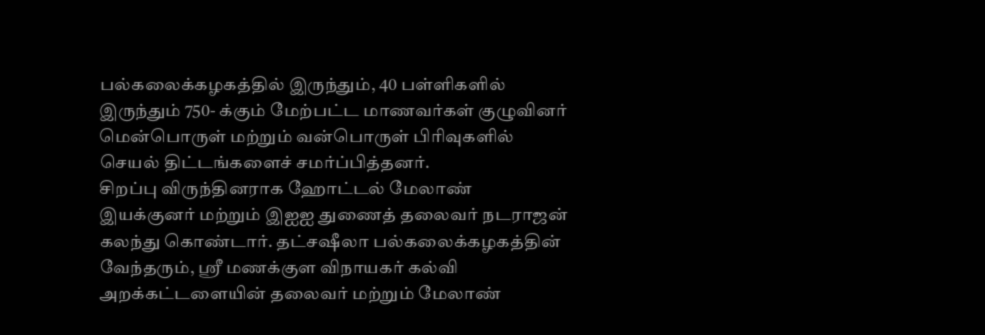பல்கலைக்கழகத்தில் இருந்தும், 40 பள்ளிகளில் இருந்தும் 750- க்கும் மேற்பட்ட மாணவர்கள் குழுவினர் மென்பொருள் மற்றும் வன்பொருள் பிரிவுகளில் செயல் திட்டங்களைச் சமர்ப்பித்தனர்.
சிறப்பு விருந்தினராக ஹோட்டல் மேலாண் இயக்குனர் மற்றும் இஐஐ துணைத் தலைவர் நடராஜன் கலந்து கொண்டார். தட்சஷீலா பல்கலைக்கழகத்தின் வேந்தரும், ஸ்ரீ மணக்குள விநாயகர் கல்வி அறக்கட்டளையின் தலைவர் மற்றும் மேலாண்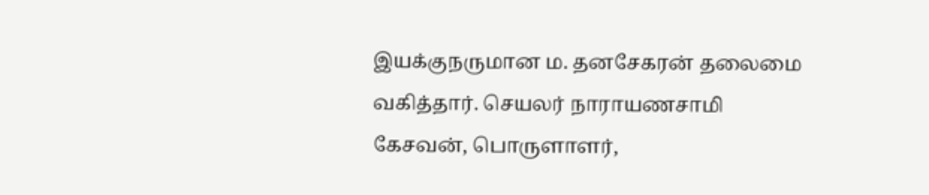இயக்குநருமான ம. தனசேகரன் தலைமை வகித்தார். செயலர் நாராயணசாமி கேசவன், பொருளாளர்,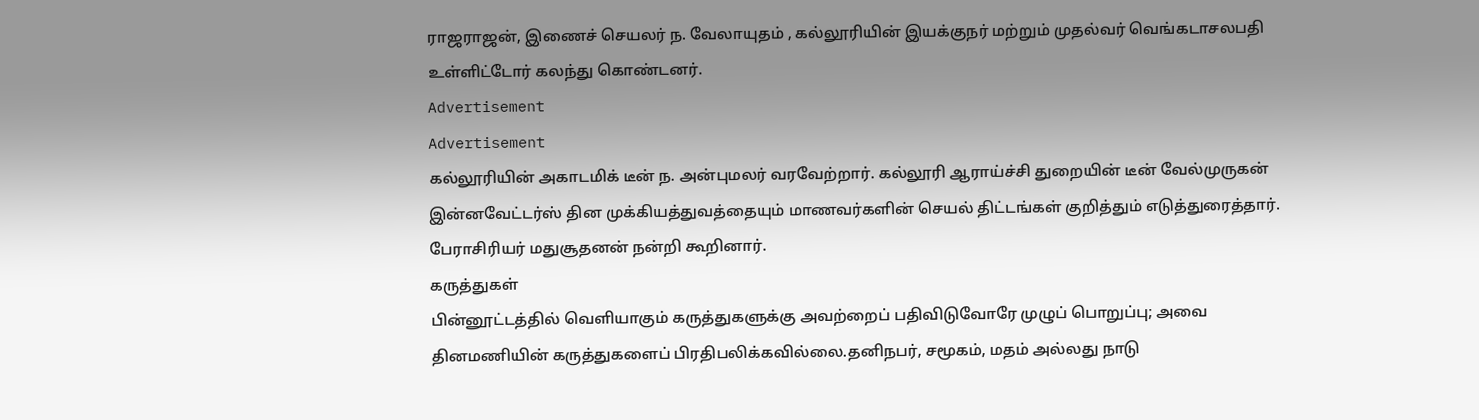ராஜராஜன், இணைச் செயலர் ந. வேலாயுதம் , கல்லூரியின் இயக்குநர் மற்றும் முதல்வர் வெங்கடாசலபதி உள்ளிட்டோர் கலந்து கொண்டனர்.
Advertisement
Advertisement
கல்லூரியின் அகாடமிக் டீன் ந. அன்புமலர் வரவேற்றார். கல்லூரி ஆராய்ச்சி துறையின் டீன் வேல்முருகன் இன்னவேட்டர்ஸ் தின முக்கியத்துவத்தையும் மாணவர்களின் செயல் திட்டங்கள் குறித்தும் எடுத்துரைத்தார். பேராசிரியர் மதுசூதனன் நன்றி கூறினார்.
கருத்துகள்
பின்னூட்டத்தில் வெளியாகும் கருத்துகளுக்கு அவற்றைப் பதிவிடுவோரே முழுப் பொறுப்பு; அவை தினமணியின் கருத்துகளைப் பிரதிபலிக்கவில்லை.தனிநபர், சமூகம், மதம் அல்லது நாடு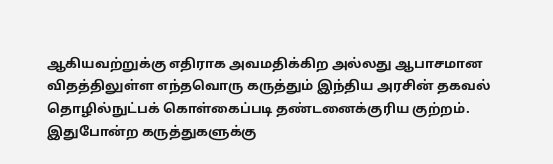ஆகியவற்றுக்கு எதிராக அவமதிக்கிற அல்லது ஆபாசமான விதத்திலுள்ள எந்தவொரு கருத்தும் இந்திய அரசின் தகவல் தொழில்நுட்பக் கொள்கைப்படி தண்டனைக்குரிய குற்றம். இதுபோன்ற கருத்துகளுக்கு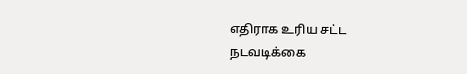எதிராக உரிய சட்ட நடவடிக்கை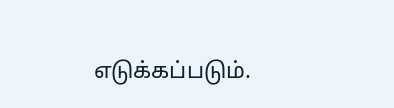எடுக்கப்படும்.